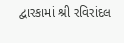દ્વારકામાં શ્રી રવિરાંદલ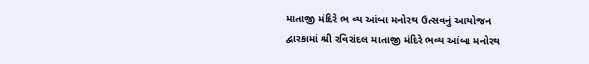માતાજી મંદિરે ભ વ્ય આંબા મનોરથ ઉત્સવનું આયોજન
દ્વારકામાં શ્રી રવિરાંદલ માતાજી મંદિરે ભવ્ય આંબા મનોરથ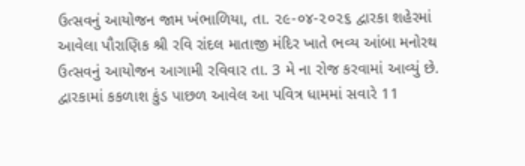ઉત્સવનું આયોજન જામ ખંભાળિયા, તા. ૨૯-૦૪-૨૦૨૬ દ્વારકા શહેરમાં આવેલા પૌરાણિક શ્રી રવિ રાંદલ માતાજી મંદિર ખાતે ભવ્ય આંબા મનોરથ ઉત્સવનું આયોજન આગામી રવિવાર તા. 3 મે ના રોજ કરવામાં આવ્યું છે. દ્વારકામાં કકળાશ કુંડ પાછળ આવેલ આ પવિત્ર ધામમાં સવારે 11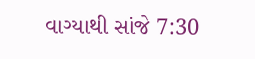વાગ્યાથી સાંજે 7:30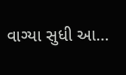વાગ્યા સુધી આ…